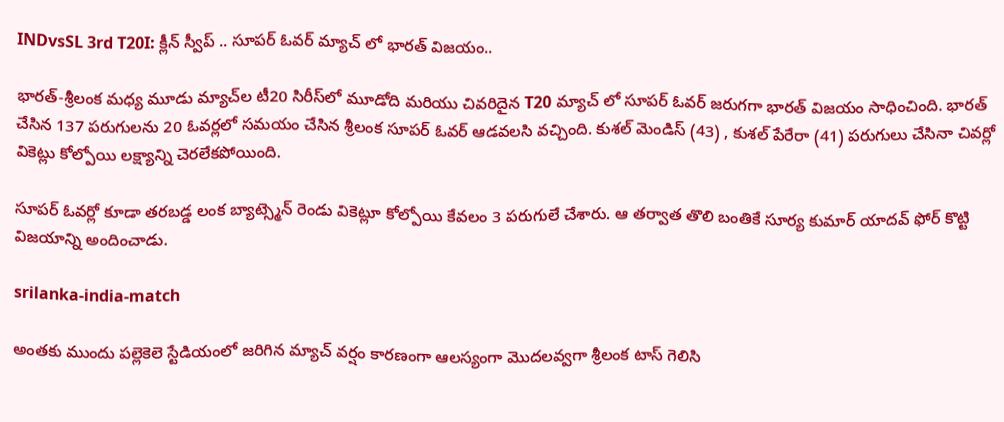INDvsSL 3rd T20I: క్లీన్ స్వీప్ .. సూపర్ ఓవర్ మ్యాచ్ లో భారత్ విజయం..

భారత్-శ్రీలంక మధ్య మూడు మ్యాచ్‌ల టీ20 సిరీస్‌లో మూడోది మరియు చివరిదైన T20 మ్యాచ్ లో సూపర్ ఓవర్ జరుగగా భారత్ విజయం సాధించింది. భారత్ చేసిన 137 పరుగులను 20 ఓవర్లలో సమయం చేసిన శ్రీలంక సూపర్ ఓవర్ ఆడవలసి వచ్చింది. కుశల్ మెండిస్ (43) , కుశల్ పేరేరా (41) పరుగులు చేసినా చివర్లో వికెట్లు కోల్పోయి లక్ష్యాన్ని చెరలేకపోయింది.

సూపర్ ఓవర్లో కూడా తరబడ్డ లంక బ్యాట్స్మెన్ రెండు వికెట్లూ కోల్పోయి కేవలం 3 పరుగులే చేశారు. ఆ తర్వాత తొలి బంతికే సూర్య కుమార్ యాదవ్ ఫోర్ కొట్టి విజయాన్ని అందించాడు.

srilanka-india-match

అంతకు ముందు పల్లెకెలె స్టేడియంలో జరిగిన మ్యాచ్ వర్షం కారణంగా ఆలస్యంగా మొదలవ్వగా శ్రీలంక టాస్ గెలిసి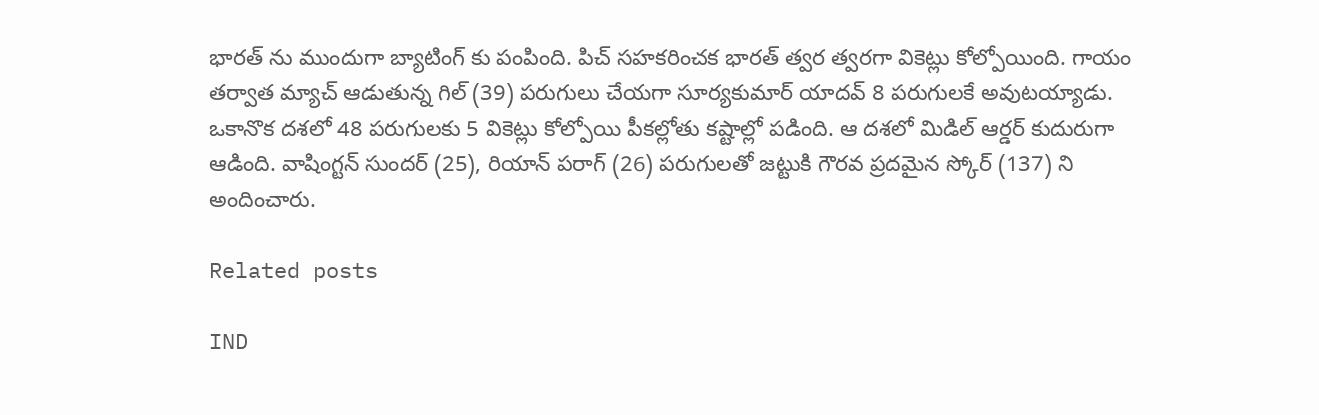భారత్ ను ముందుగా బ్యాటింగ్ కు పంపింది. పిచ్ సహకరించక భారత్ త్వర త్వరగా వికెట్లు కోల్పోయింది. గాయం తర్వాత మ్యాచ్ ఆడుతున్న గిల్ (39) పరుగులు చేయగా సూర్యకుమార్ యాదవ్ 8 పరుగులకే అవుటయ్యాడు. ఒకానొక దశలో 48 పరుగులకు 5 వికెట్లు కోల్పోయి పీకల్లోతు కష్టాల్లో పడింది. ఆ దశలో మిడిల్ ఆర్డర్ కుదురుగా ఆడింది. వాషింగ్టన్ సుందర్ (25), రియాన్ పరాగ్ (26) పరుగులతో జట్టుకి గౌరవ ప్రదమైన స్కోర్ (137) ని అందించారు.

Related posts

IND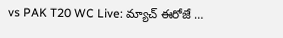vs PAK T20 WC Live: మ్యాచ్ ఈరోజే …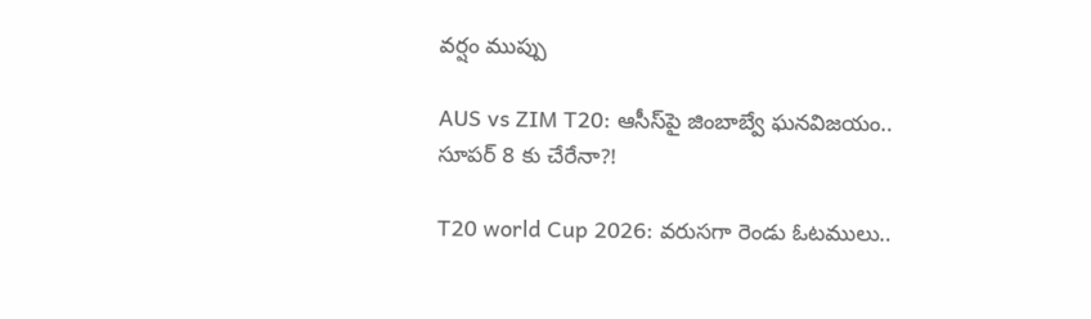వర్షం ముప్పు

AUS vs ZIM T20: ఆసీస్‌పై జింబాబ్వే ఘనవిజయం.. సూపర్ 8 కు చేరేనా?!

T20 world Cup 2026: వరుసగా రెండు ఓటములు..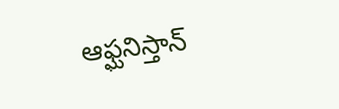ఆఫ్ఘనిస్తాన్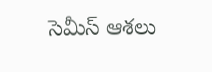సెమీస్ ఆశలు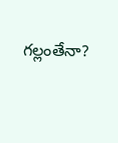గల్లంతేనా?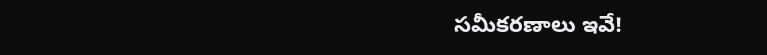సమీకరణాలు ఇవే!